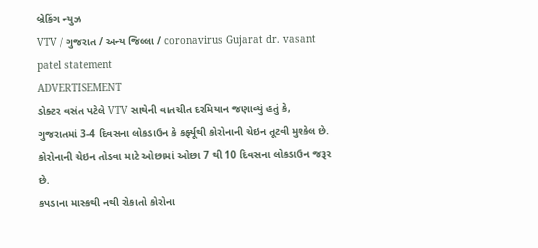બ્રેકિંગ ન્યુઝ
VTV / ગુજરાત / અન્ય જિલ્લા / coronavirus Gujarat dr. vasant patel statement
ADVERTISEMENT
ડોક્ટર વસંત પટેલે VTV સાથેની વાતચીત દરમિયાન જણાવ્યું હતું કે, ગુજરાતમાં 3-4 દિવસના લોકડાઉન કે કર્ફ્યૂથી કોરોનાની ચેઇન તૂટવી મુશ્કેલ છે. કોરોનાની ચેઇન તોડવા માટે ઓછામાં ઓછા 7 થી 10 દિવસના લોકડાઉન જરૂર છે.
કપડાના માસ્કથી નથી રોકાતો કોરોના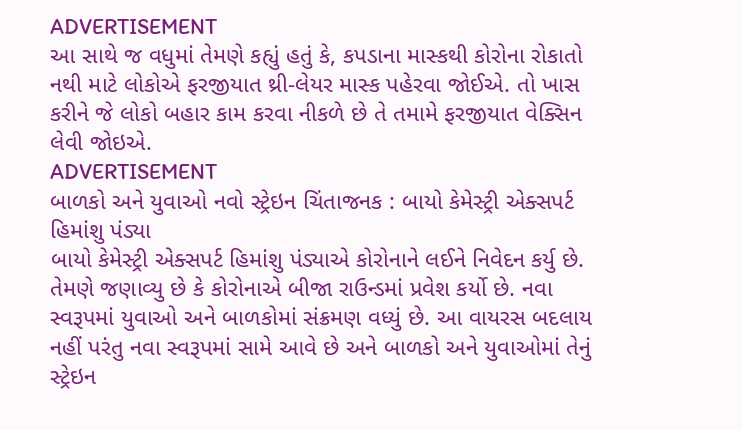ADVERTISEMENT
આ સાથે જ વધુમાં તેમણે કહ્યું હતું કે, કપડાના માસ્કથી કોરોના રોકાતો નથી માટે લોકોએ ફરજીયાત થ્રી-લેયર માસ્ક પહેરવા જોઈએ. તો ખાસ કરીને જે લોકો બહાર કામ કરવા નીકળે છે તે તમામે ફરજીયાત વેક્સિન લેવી જોઇએ.
ADVERTISEMENT
બાળકો અને યુવાઓ નવો સ્ટ્રેઇન ચિંતાજનક : બાયો કેમેસ્ટ્રી એક્સપર્ટ હિમાંશુ પંડ્યા
બાયો કેમેસ્ટ્રી એક્સપર્ટ હિમાંશુ પંડ્યાએ કોરોનાને લઈને નિવેદન કર્યુ છે. તેમણે જણાવ્યુ છે કે કોરોનાએ બીજા રાઉન્ડમાં પ્રવેશ કર્યો છે. નવા સ્વરૂપમાં યુવાઓ અને બાળકોમાં સંક્રમણ વધ્યું છે. આ વાયરસ બદલાય નહીં પરંતુ નવા સ્વરૂપમાં સામે આવે છે અને બાળકો અને યુવાઓમાં તેનું સ્ટ્રેઇન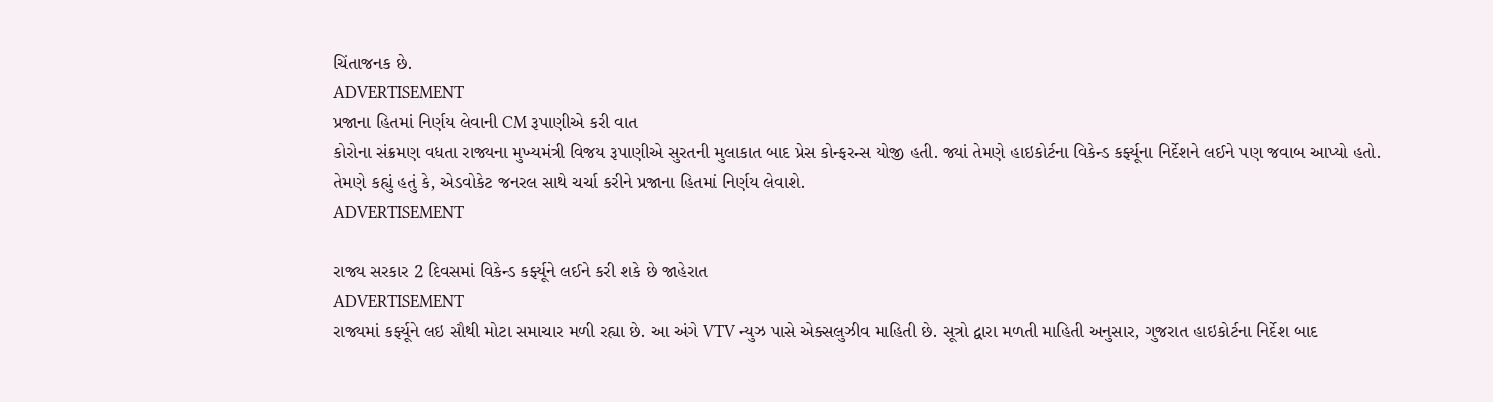ચિંતાજનક છે.
ADVERTISEMENT
પ્રજાના હિતમાં નિર્ણય લેવાની CM રૂપાણીએ કરી વાત
કોરોના સંક્રમણ વધતા રાજ્યના મુખ્યમંત્રી વિજય રૂપાણીએ સુરતની મુલાકાત બાદ પ્રેસ કોન્ફરન્સ યોજી હતી. જ્યાં તેમણે હાઇકોર્ટના વિકેન્ડ કર્ફ્યૂના નિર્દેશને લઈને પણ જવાબ આપ્યો હતો. તેમણે કહ્યું હતું કે, એડવોકેટ જનરલ સાથે ચર્ચા કરીને પ્રજાના હિતમાં નિર્ણય લેવાશે.
ADVERTISEMENT

રાજ્ય સરકાર 2 દિવસમાં વિકેન્ડ કર્ફ્યૂને લઈને કરી શકે છે જાહેરાત
ADVERTISEMENT
રાજ્યમાં કર્ફ્યૂને લઇ સૌથી મોટા સમાચાર મળી રહ્યા છે. આ અંગે VTV ન્યુઝ પાસે એક્સલુઝીવ માહિતી છે. સૂત્રો દ્વારા મળતી માહિતી અનુસાર, ગુજરાત હાઇકોર્ટના નિર્દેશ બાદ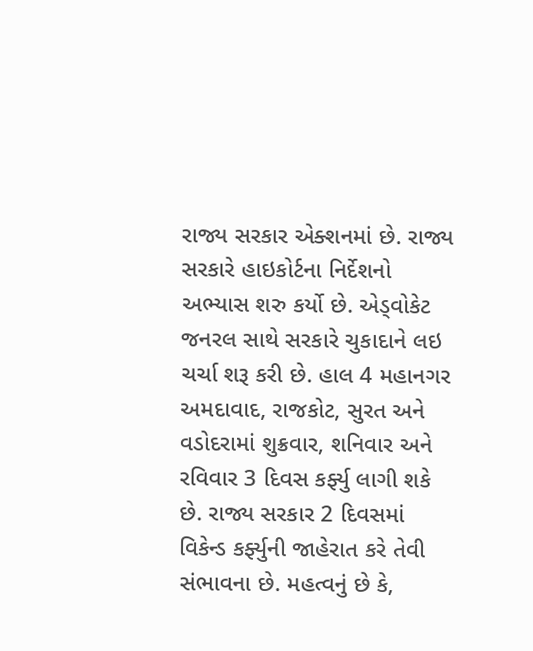રાજ્ય સરકાર એક્શનમાં છે. રાજ્ય સરકારે હાઇકોર્ટના નિર્દેશનો અભ્યાસ શરુ કર્યો છે. એડ્વોકેટ જનરલ સાથે સરકારે ચુકાદાને લઇ ચર્ચા શરૂ કરી છે. હાલ 4 મહાનગર અમદાવાદ, રાજકોટ, સુરત અને વડોદરામાં શુક્રવાર, શનિવાર અને રવિવાર 3 દિવસ કર્ફ્યુ લાગી શકે છે. રાજ્ય સરકાર 2 દિવસમાં વિકેન્ડ કર્ફ્યુની જાહેરાત કરે તેવી સંભાવના છે. મહત્વનું છે કે,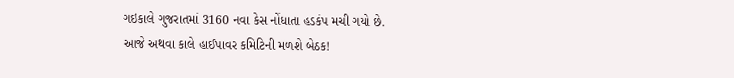ગઇકાલે ગુજરાતમાં 3160 નવા કેસ નોંધાતા હડકંપ મચી ગયો છે.
આજે અથવા કાલે હાઈપાવર કમિટિની મળશે બેઠક!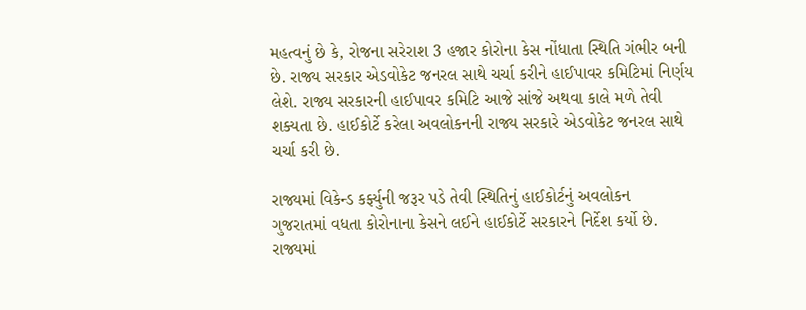મહત્વનું છે કે, રોજના સરેરાશ 3 હજાર કોરોના કેસ નોંધાતા સ્થિતિ ગંભીર બની છે. રાજ્ય સરકાર એડવોકેટ જનરલ સાથે ચર્ચા કરીને હાઈપાવર કમિટિમાં નિર્ણય લેશે. રાજ્ય સરકારની હાઈપાવર કમિટિ આજે સાંજે અથવા કાલે મળે તેવી શક્યતા છે. હાઈકોર્ટે કરેલા અવલોકનની રાજ્ય સરકારે એડવોકેટ જનરલ સાથે ચર્ચા કરી છે.

રાજ્યમાં વિકેન્ડ કર્ફ્યુની જરૂર પડે તેવી સ્થિતિનું હાઈકોર્ટનું અવલોકન
ગુજરાતમાં વધતા કોરોનાના કેસને લઈને હાઈકોર્ટે સરકારને નિર્દેશ કર્યો છે. રાજ્યમાં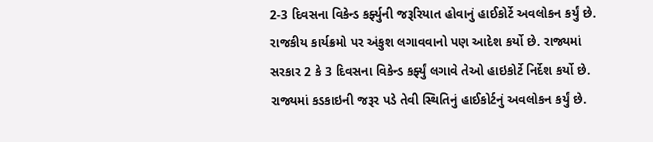2-3 દિવસના વિકેન્ડ કર્ફ્યુની જરૂરિયાત હોવાનું હાઈકોર્ટે અવલોકન કર્યું છે. રાજકીય કાર્યક્રમો પર અંકુશ લગાવવાનો પણ આદેશ કર્યો છે. રાજ્યમાં સરકાર 2 કે 3 દિવસના વિકેન્ડ કર્ફ્યું લગાવે તેઓ હાઇકોર્ટે નિર્દેશ કર્યો છે. રાજ્યમાં કડકાઇની જરૂર પડે તેવી સ્થિતિનું હાઈકોર્ટનું અવલોકન કર્યું છે.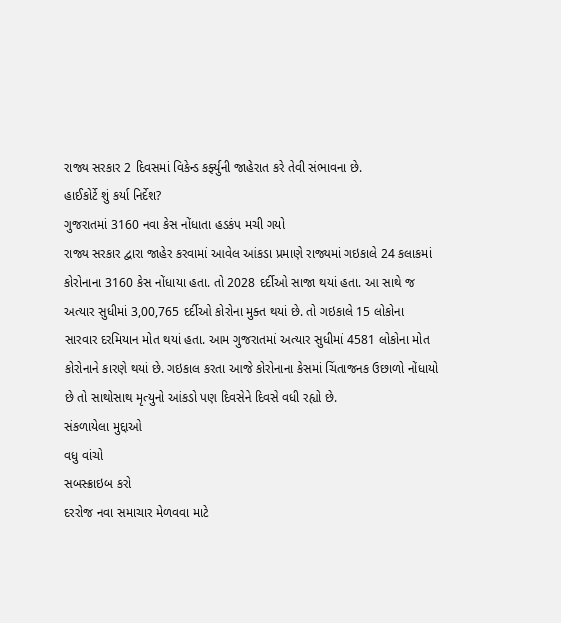રાજ્ય સરકાર 2 દિવસમાં વિકેન્ડ કર્ફ્યુની જાહેરાત કરે તેવી સંભાવના છે.
હાઈકોર્ટે શું કર્યા નિર્દેશ?
ગુજરાતમાં 3160 નવા કેસ નોંધાતા હડકંપ મચી ગયો
રાજ્ય સરકાર દ્વારા જાહેર કરવામાં આવેલ આંકડા પ્રમાણે રાજ્યમાં ગઇકાલે 24 કલાકમાં કોરોનાના 3160 કેસ નોંધાયા હતા. તો 2028 દર્દીઓ સાજા થયાં હતા. આ સાથે જ અત્યાર સુધીમાં 3,00,765 દર્દીઓ કોરોના મુક્ત થયાં છે. તો ગઇકાલે 15 લોકોના સારવાર દરમિયાન મોત થયાં હતા. આમ ગુજરાતમાં અત્યાર સુધીમાં 4581 લોકોના મોત કોરોનાને કારણે થયાં છે. ગઇકાલ કરતા આજે કોરોનાના કેસમાં ચિંતાજનક ઉછાળો નોંધાયો છે તો સાથોસાથ મૃત્યુનો આંકડો પણ દિવસેને દિવસે વધી રહ્યો છે.
સંકળાયેલા મુદ્દાઓ
વધુ વાંચો
સબસ્ક્રાઇબ કરો
દરરોજ નવા સમાચાર મેળવવા માટે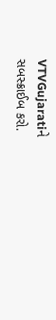VTVGujaratiને સબસ્ક્રાઈબ કરો.